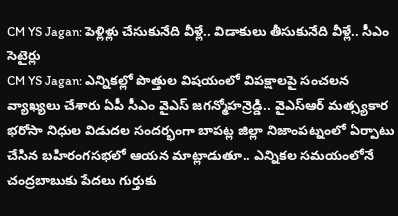CM YS Jagan: పెళ్లిళ్లు చేసుకునేది వీళ్లే.. విడాకులు తీసుకునేది వీళ్లే.. సీఎం సెటైర్లు
CM YS Jagan: ఎన్నికల్లో పొత్తుల విషయంలో విపక్షాలపై సంచలన వ్యాఖ్యలు చేశారు ఏపీ సీఎం వైఎస్ జగన్మోహన్రెడ్డి.. వైఎస్ఆర్ మత్స్యకార భరోసా నిధుల విడుదల సందర్భంగా బాపట్ల జిల్లా నిజాంపట్నంలో ఏర్పాటు చేసిన బహిరంగసభలో ఆయన మాట్లాడుతూ.. ఎన్నికల సమయంలోనే చంద్రబాబుకు పేదలు గుర్తుకు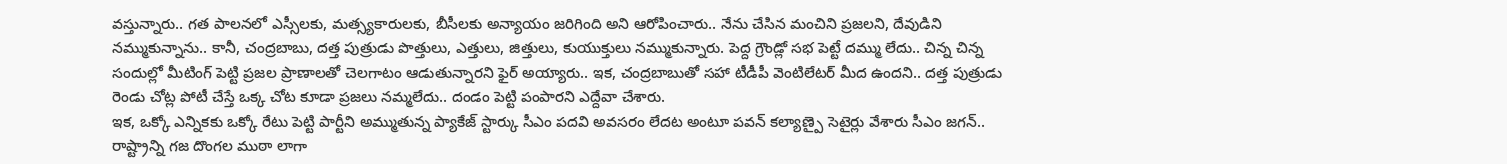వస్తున్నారు.. గత పాలనలో ఎస్సీలకు, మత్స్యకారులకు, బీసీలకు అన్యాయం జరిగింది అని ఆరోపించారు.. నేను చేసిన మంచిని ప్రజలని, దేవుడిని నమ్ముకున్నాను.. కానీ, చంద్రబాబు, దత్త పుత్రుడు పొత్తులు, ఎత్తులు, జిత్తులు, కుయుక్తులు నమ్ముకున్నారు. పెద్ద గ్రౌండ్లో సభ పెట్టే దమ్ము లేదు.. చిన్న చిన్న సందుల్లో మీటింగ్ పెట్టి ప్రజల ప్రాణాలతో చెలగాటం ఆడుతున్నారని ఫైర్ అయ్యారు.. ఇక, చంద్రబాబుతో సహా టీడీపీ వెంటిలేటర్ మీద ఉందని.. దత్త పుత్రుడు రెండు చోట్ల పోటీ చేస్తే ఒక్క చోట కూడా ప్రజలు నమ్మలేదు.. దండం పెట్టి పంపారని ఎద్దేవా చేశారు.
ఇక, ఒక్కో ఎన్నికకు ఒక్కో రేటు పెట్టి పార్టీని అమ్ముతున్న ప్యాకేజ్ స్టార్కు సీఎం పదవి అవసరం లేదట అంటూ పవన్ కల్యాణ్పై సెటైర్లు వేశారు సీఎం జగన్.. రాష్ట్రాన్ని గజ దొంగల ముఠా లాగా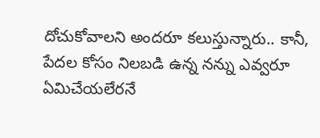దోచుకోవాలని అందరూ కలుస్తున్నారు.. కానీ, పేదల కోసం నిలబడి ఉన్న నన్ను ఎవ్వరూ ఏమిచేయలేరనే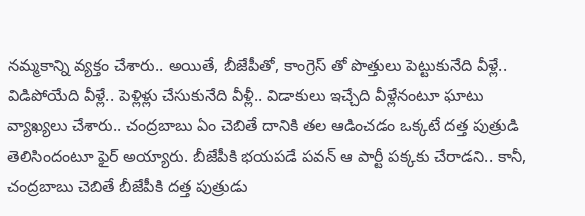నమ్మకాన్ని వ్యక్తం చేశారు.. అయితే, బీజేపీతో, కాంగ్రెస్ తో పొత్తులు పెట్టుకునేది వీళ్లే.. విడిపోయేది వీళ్లే.. పెళ్లిళ్లు చేసుకునేది వీళ్లీ.. విడాకులు ఇచ్చేది వీళ్లేనంటూ ఘాటు వ్యాఖ్యలు చేశారు.. చంద్రబాబు ఏం చెబితే దానికి తల ఆడించడం ఒక్కటే దత్త పుత్రుడి తెలిసిందంటూ ఫైర్ అయ్యారు. బీజేపీకి భయపడే పవన్ ఆ పార్టీ పక్కకు చేరాడని.. కానీ, చంద్రబాబు చెబితే బీజేపీకి దత్త పుత్రుడు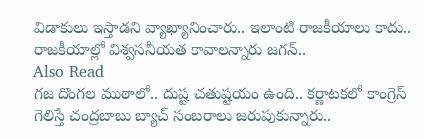విడాకులు ఇస్తాడని వ్యాఖ్యానించారు.. ఇలాంటి రాజకీయాలు కాదు.. రాజకీయాల్లో విశ్వసనీయత కావాలన్నారు జగన్..
Also Read
గజ దొంగల ముఠాలో.. దుష్ట చతుష్టయం ఉంది.. కర్ణాటకలో కాంగ్రెస్ గెలిస్తే చంద్రబాబు బ్యాచ్ సంబరాలు జరుపుకున్నారు..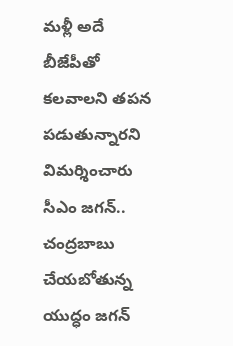మళ్లీ అదే బీజేపీతో కలవాలని తపన పడుతున్నారని విమర్శించారు సీఎం జగన్.. చంద్రబాబు చేయబోతున్న యుద్ధం జగన్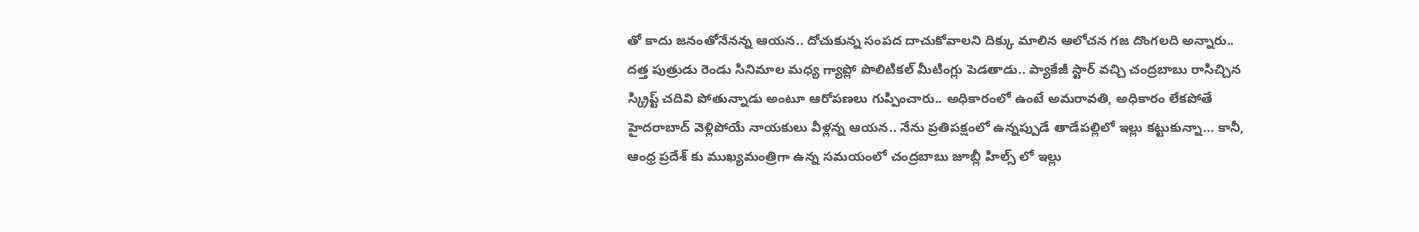తో కాదు జనంతోనేనన్న ఆయన.. దోచుకున్న సంపద దాచుకోవాలని దిక్కు మాలిన ఆలోచన గజ దొంగలది అన్నారు.. దత్త పుత్రుడు రెండు సినిమాల మధ్య గ్యాప్లో పొలిటికల్ మీటింగ్లు పెడతాడు.. ప్యాకేజీ స్టార్ వచ్చి చంద్రబాబు రాసిచ్చిన స్క్రిప్ట్ చదివి పోతున్నాడు అంటూ ఆరోపణలు గుప్పించారు.. అధికారంలో ఉంటే అమరావతి, అధికారం లేకపోతే హైదరాబాద్ వెళ్లిపోయే నాయకులు వీళ్లన్న ఆయన.. నేను ప్రతిపక్షంలో ఉన్నప్పుడే తాడేపల్లిలో ఇల్లు కట్టుకున్నా… కానీ, ఆంధ్ర ప్రదేశ్ కు ముఖ్యమంత్రిగా ఉన్న సమయంలో చంద్రబాబు జూబ్లీ హిల్స్ లో ఇల్లు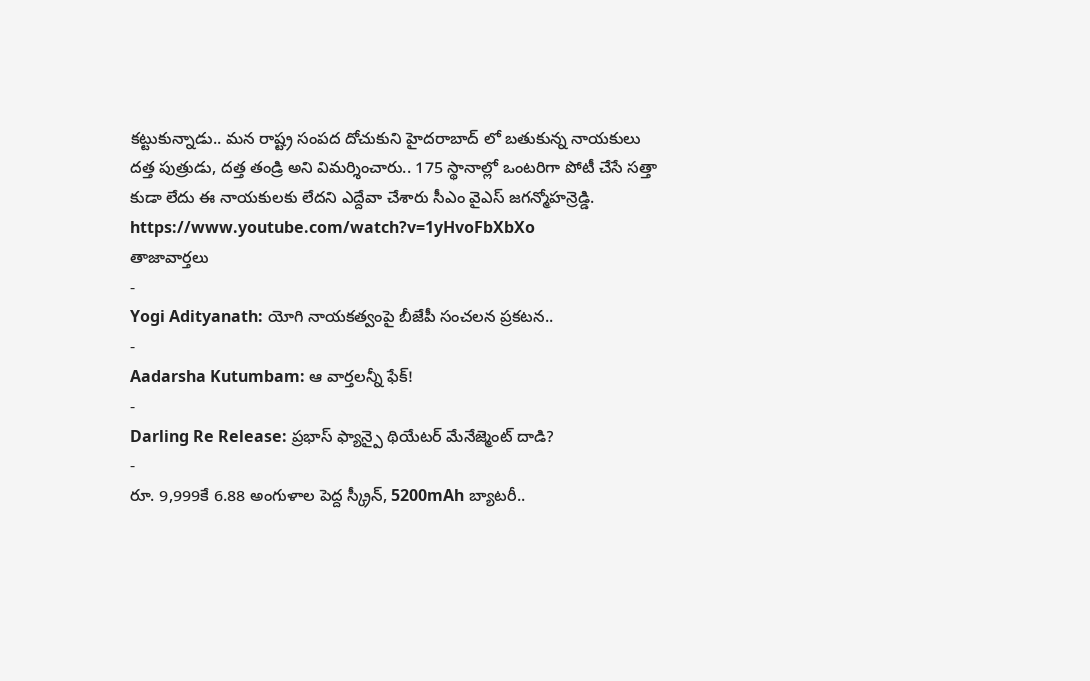కట్టుకున్నాడు.. మన రాష్ట్ర సంపద దోచుకుని హైదరాబాద్ లో బతుకున్న నాయకులు దత్త పుత్రుడు, దత్త తండ్రి అని విమర్శించారు.. 175 స్థానాల్లో ఒంటరిగా పోటీ చేసే సత్తా కుడా లేదు ఈ నాయకులకు లేదని ఎద్దేవా చేశారు సీఎం వైఎస్ జగన్మోహన్రెడ్డి.
https://www.youtube.com/watch?v=1yHvoFbXbXo
తాజావార్తలు
-
Yogi Adityanath: యోగి నాయకత్వంపై బీజేపీ సంచలన ప్రకటన..
-
Aadarsha Kutumbam: ఆ వార్తలన్నీ ఫేక్!
-
Darling Re Release: ప్రభాస్ ఫ్యాన్పై థియేటర్ మేనేజ్మెంట్ దాడి?
-
రూ. 9,999కే 6.88 అంగుళాల పెద్ద స్క్రీన్, 5200mAh బ్యాటరీ..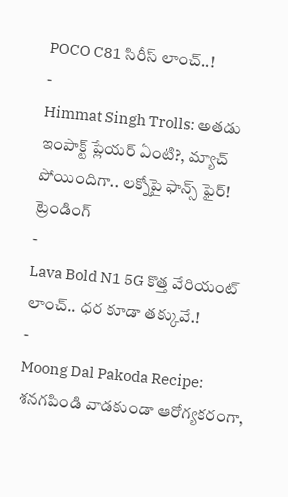POCO C81 సిరీస్ లాంచ్..!
-
Himmat Singh Trolls: అతడు ఇంపాక్ట్ ప్లేయర్ ఏంటి?, మ్యాచ్ పోయిందిగా.. లక్నోపై ఫాన్స్ ఫైర్!
ట్రెండింగ్
-
Lava Bold N1 5G కొత్త వేరియంట్ లాంచ్.. ధర కూడా తక్కువే.!
-
Moong Dal Pakoda Recipe: శనగపిండి వాడకుండా ఆరోగ్యకరంగా,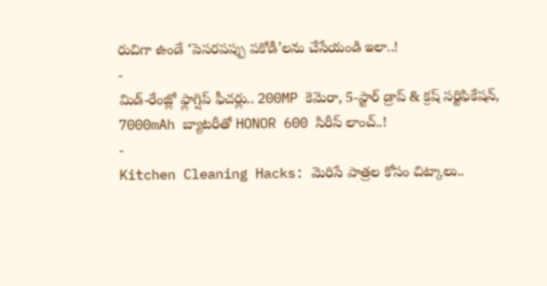రుచిగా ఉండే ‘పెసరపప్పు పకోడీ’లను చేసేయండి ఇలా..!
-
మిడ్-రేంజ్లో ఫ్లాగ్షిప్ ఫీచర్లు.. 200MP కెమెరా, 5-స్టార్ డ్రాప్ & క్రష్ సర్టిఫికేషన్, 7000mAh బ్యాటరీతో HONOR 600 సిరీస్ లాంచ్..!
-
Kitchen Cleaning Hacks: మెరిసే పాత్రల కోసం చిట్కాలు..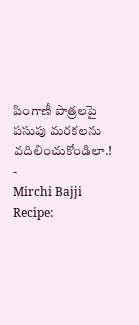పింగాణీ పాత్రలపై పసుపు మరకలను వదిలించుకోండిలా.!
-
Mirchi Bajji Recipe: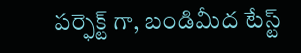పర్ఫెక్ట్ గా, బండిమీద టేస్ట్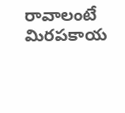రావాలంటే మిరపకాయ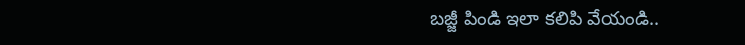బజ్జీ పిండి ఇలా కలిపి వేయండి..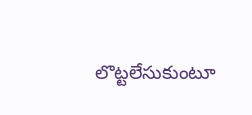లొట్టలేసుకుంటూ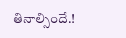తినాల్సిందే.!